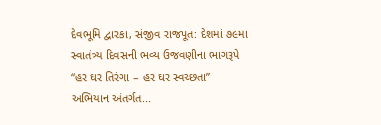દેવભૂમિ દ્વારકા, સંજીવ રાજપૂત: દેશમાં ૭૯મા સ્વાતંત્ર્ય દિવસની ભવ્ય ઉજવણીના ભાગરૂપે “હર ઘર તિરંગા – હર ઘર સ્વચ્છતા” અભિયાન અંતર્ગત...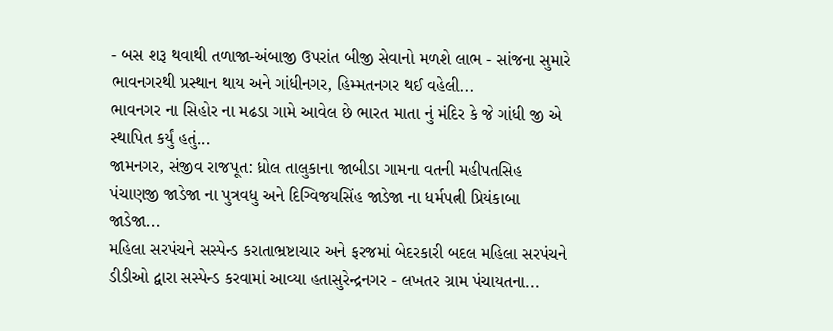- બસ શરૂ થવાથી તળાજા-અંબાજી ઉપરાંત બીજી સેવાનો મળશે લાભ - સાંજના સુમારે ભાવનગરથી પ્રસ્થાન થાય અને ગાંધીનગર, હિમ્મતનગર થઈ વહેલી...
ભાવનગર ના સિહોર ના મઢડા ગામે આવેલ છે ભારત માતા નું મંદિર કે જે ગાંધી જી એ સ્થાપિત કર્યું હતું...
જામનગર, સંજીવ રાજપૂત: ધ્રોલ તાલુકાના જાબીડા ગામના વતની મહીપતસિહ પંચાણજી જાડેજા ના પુત્રવધુ અને દિગ્વિજયસિંહ જાડેજા ના ધર્મપત્ની પ્રિયંકાબા જાડેજા...
મહિલા સરપંચને સસ્પેન્ડ કરાતાભ્રષ્ટાચાર અને ફરજમાં બેદરકારી બદલ મહિલા સરપંચને ડીડીઓ દ્વારા સસ્પેન્ડ કરવામાં આવ્યા હતાસુરેન્દ્રનગર - લખતર ગ્રામ પંચાયતના...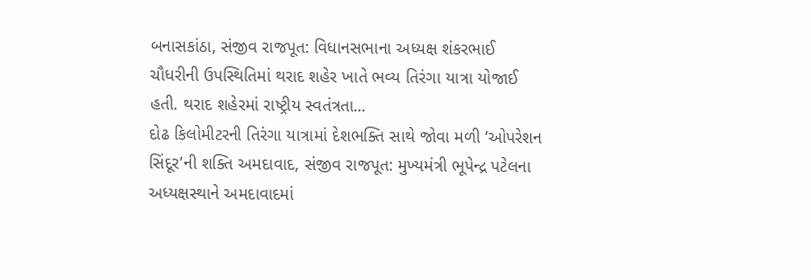બનાસકાંઠા, સંજીવ રાજપૂત: વિધાનસભાના અધ્યક્ષ શંકરભાઈ ચૌધરીની ઉપસ્થિતિમાં થરાદ શહેર ખાતે ભવ્ય તિરંગા યાત્રા યોજાઈ હતી. થરાદ શહેરમાં રાષ્ટ્રીય સ્વતંત્રતા...
દોઢ કિલોમીટરની તિરંગા યાત્રામાં દેશભક્તિ સાથે જોવા મળી ‘ઓપરેશન સિંદૂર’ની શક્તિ અમદાવાદ, સંજીવ રાજપૂત: મુખ્યમંત્રી ભૂપેન્દ્ર પટેલના અધ્યક્ષસ્થાને અમદાવાદમાં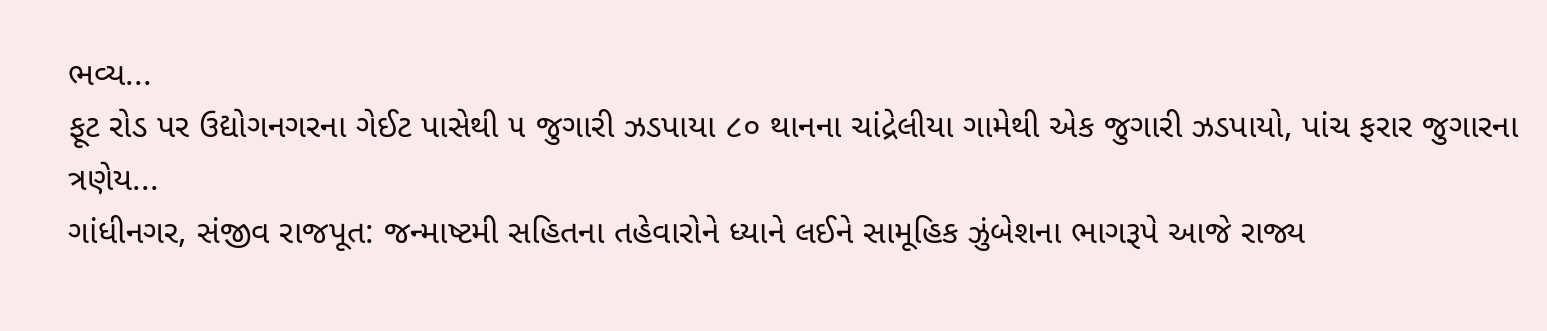ભવ્ય...
ફૂટ રોડ પર ઉદ્યોગનગરના ગેઈટ પાસેથી ૫ જુગારી ઝડપાયા ૮૦ થાનના ચાંદ્રેલીયા ગામેથી એક જુગારી ઝડપાયો, પાંચ ફરાર જુગારના ત્રણેય...
ગાંધીનગર, સંજીવ રાજપૂત: જન્માષ્ટમી સહિતના તહેવારોને ધ્યાને લઈને સામૂહિક ઝુંબેશના ભાગરૂપે આજે રાજ્ય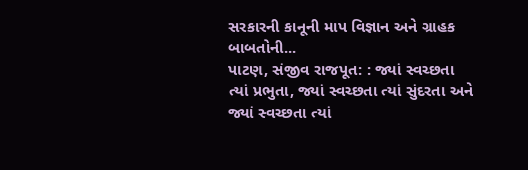સરકારની કાનૂની માપ વિજ્ઞાન અને ગ્રાહક બાબતોની...
પાટણ, સંજીવ રાજપૂત: : જ્યાં સ્વચ્છતા ત્યાં પ્રભુતા, જ્યાં સ્વચ્છતા ત્યાં સુંદરતા અને જ્યાં સ્વચ્છતા ત્યાં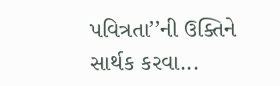પવિત્રતા’’ની ઉક્તિને સાર્થક કરવા...